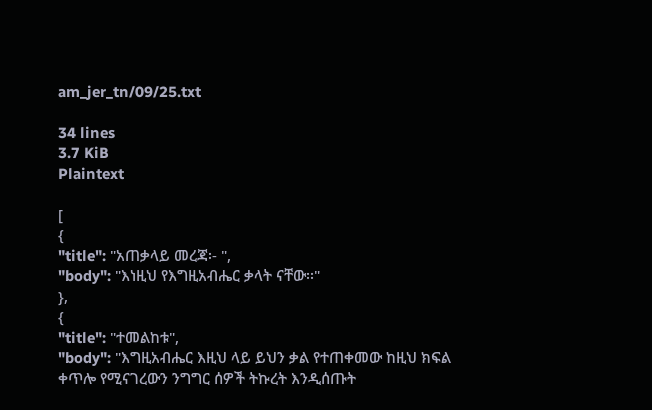am_jer_tn/09/25.txt

34 lines
3.7 KiB
Plaintext

[
{
"title": "አጠቃላይ መረጃ፡- ",
"body": "እነዚህ የእግዚአብሔር ቃላት ናቸው፡፡"
},
{
"title": "ተመልከቱ",
"body": "እግዚአብሔር እዚህ ላይ ይህን ቃል የተጠቀመው ከዚህ ክፍል ቀጥሎ የሚናገረውን ንግግር ሰዎች ትኩረት እንዲሰጡት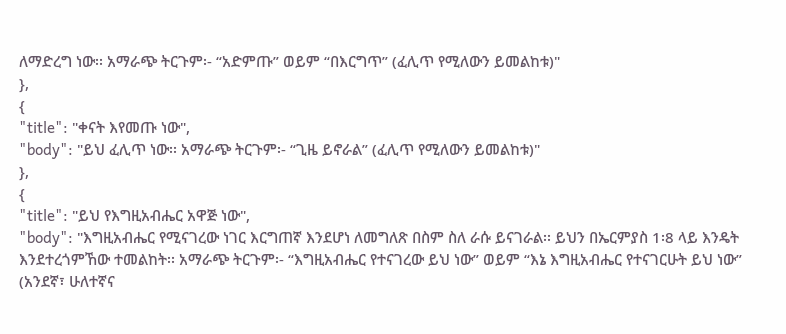ለማድረግ ነው፡፡ አማራጭ ትርጉም፡- “አድምጡ” ወይም “በእርግጥ” (ፈሊጥ የሚለውን ይመልከቱ)"
},
{
"title": "ቀናት እየመጡ ነው",
"body": "ይህ ፈሊጥ ነው፡፡ አማራጭ ትርጉም፡- “ጊዜ ይኖራል” (ፈሊጥ የሚለውን ይመልከቱ)"
},
{
"title": "ይህ የእግዚአብሔር አዋጅ ነው",
"body": "እግዚአብሔር የሚናገረው ነገር እርግጠኛ እንደሆነ ለመግለጽ በስም ስለ ራሱ ይናገራል፡፡ ይህን በኤርምያስ 1፡8 ላይ እንዴት እንደተረጎምኸው ተመልከት፡፡ አማራጭ ትርጉም፡- “እግዚአብሔር የተናገረው ይህ ነው” ወይም “እኔ እግዚአብሔር የተናገርሁት ይህ ነው” (አንደኛ፣ ሁለተኛና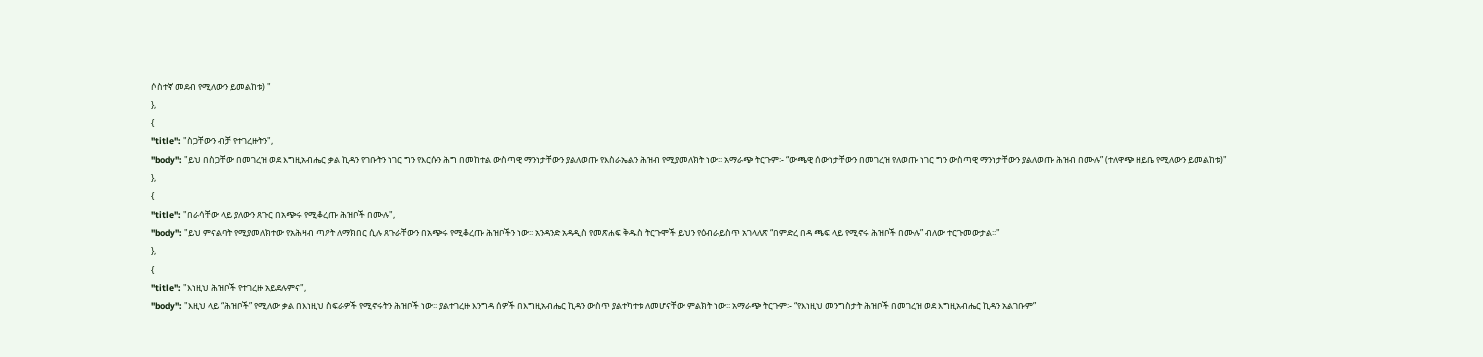ሶስተኛ መደብ የሚለውን ይመልከቱ) "
},
{
"title": "ስጋቸውን ብቻ የተገረዙትን",
"body": "ይህ በስጋቸው በመገረዝ ወደ እግዚአብሔር ቃል ኪዳን የገቡትን ነገር ግን የእርሱን ሕግ በመከተል ውስጣዊ ማንነታቸውን ያልለወጡ የእስራኤልን ሕዝብ የሚያመለክት ነው፡፡ አማራጭ ትርጉም፡- “ውጫዊ ሰውነታቸውን በመገረዝ የለወጡ ነገር ግን ውስጣዊ ማንነታቸውን ያልለወጡ ሕዝብ በሙሉ” (ተለዋጭ ዘይቤ የሚለውን ይመልከቱ)"
},
{
"title": "በራሳቸው ላይ ያለውን ጸጉር በአጭሩ የሚቆረጡ ሕዝቦች በሙሉ",
"body": "ይህ ምናልባት የሚያመለክተው የአሕዛብ ጣዖት ለማክበር ሲሉ ጸጉራቸውን በአጭሩ የሚቆረጡ ሕዝቦችን ነው፡፡ አንዳንድ አዳዲስ የመጽሐፍ ቅዱስ ትርጉሞች ይህን የዕብራይስጥ አገላለጽ “በምድረ በዳ ጫፍ ላይ የሚኖሩ ሕዝቦች በሙሉ” ብለው ተርጉመውታል፡፡"
},
{
"title": "እነዚህ ሕዝቦች የተገረዙ አይደሉምና",
"body": "እዚህ ላይ “ሕዝቦች” የሚለው ቃል በእነዚህ ስፍራዎች የሚኖሩትን ሕዝቦች ነው፡፡ ያልተገረዙ እንግዳ ሰዎች በእግዚአብሔር ኪዳን ውስጥ ያልተካተቱ ለመሆናቸው ምልክት ነው፡፡ አማራጭ ትርጉም፡- “የእነዚህ መንግስታት ሕዝቦች በመገረዝ ወደ እግዚአብሔር ኪዳን አልገቡም”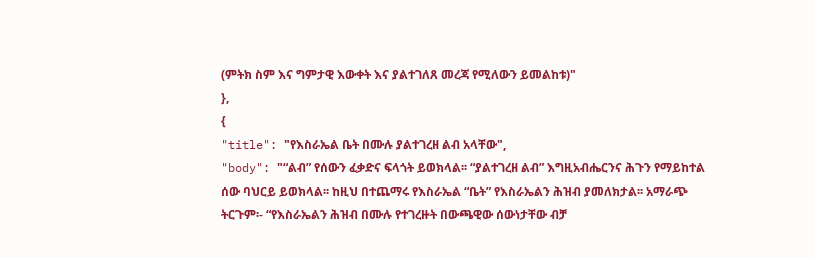(ምትክ ስም እና ግምታዊ እውቀት እና ያልተገለጸ መረጃ የሚለውን ይመልከቱ)"
},
{
"title": "የእስራኤል ቤት በሙሉ ያልተገረዘ ልብ አላቸው",
"body": "“ልብ” የሰውን ፈቃድና ፍላጎት ይወክላል፡፡ “ያልተገረዘ ልብ” እግዚአብሔርንና ሕጉን የማይከተል ሰው ባህርይ ይወክላል፡፡ ከዚህ በተጨማሩ የእስራኤል “ቤት” የእስራኤልን ሕዝብ ያመለክታል፡፡ አማራጭ ትርጉም፡- “የእስራኤልን ሕዝብ በሙሉ የተገረዙት በውጫዊው ሰውነታቸው ብቻ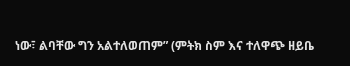ነው፣ ልባቸው ግን አልተለወጠም” (ምትክ ስም እና ተለዋጭ ዘይቤ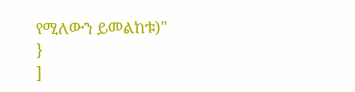የሚለውን ይመልከቱ)"
}
]